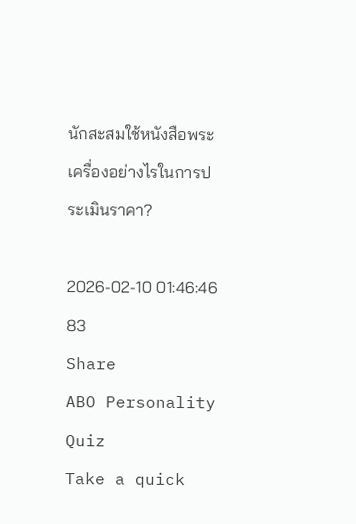นักสะสมใช้หนังสือพระเครื่องอย่างไรในการประเมินราคา?

2026-02-10 01:46:46
83
Share
ABO Personality Quiz
Take a quick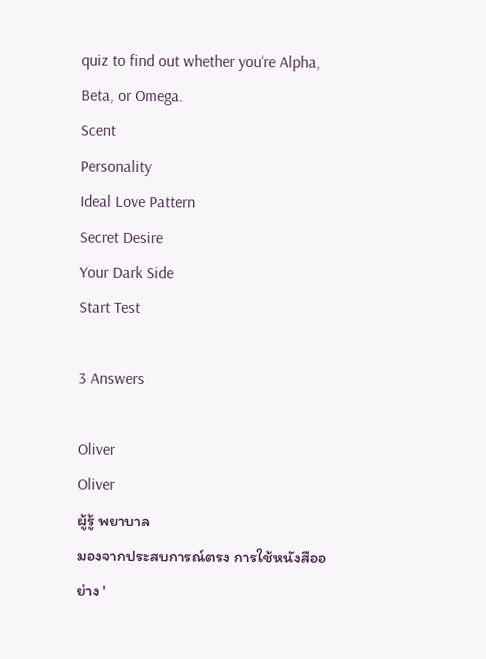quiz to find out whether you‘re Alpha, Beta, or Omega.
Scent
Personality
Ideal Love Pattern
Secret Desire
Your Dark Side
Start Test

3 Answers

Oliver
Oliver
ผู้รู้ พยาบาล
มองจากประสบการณ์ตรง การใช้หนังสืออย่าง '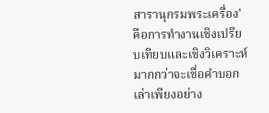สารานุกรมพระเครื่อง' คือการทำงานเชิงเปรียบเทียบและเชิงวิเคราะห์มากกว่าจะเชื่อคำบอกเล่าเพียงอย่าง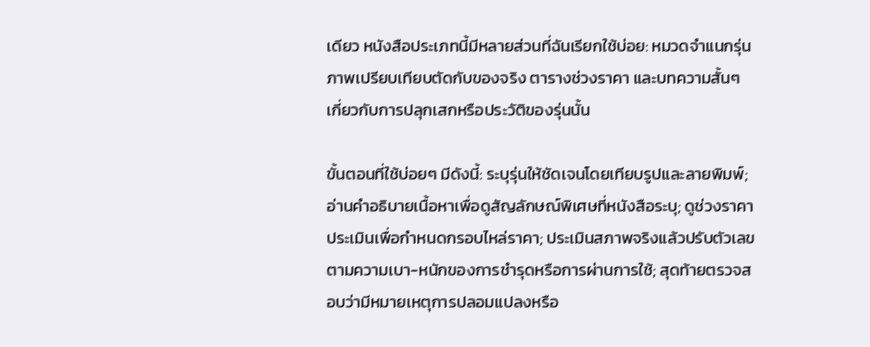เดียว หนังสือประเภทนี้มีหลายส่วนที่ฉันเรียกใช้บ่อย: หมวดจำแนกรุ่น ภาพเปรียบเทียบตัดกับของจริง ตารางช่วงราคา และบทความสั้นๆ เกี่ยวกับการปลุกเสกหรือประวัติของรุ่นนั้น

ขั้นตอนที่ใช้บ่อยๆ มีดังนี้: ระบุรุ่นให้ชัดเจนโดยเทียบรูปและลายพิมพ์; อ่านคำอธิบายเนื้อหาเพื่อดูสัญลักษณ์พิเศษที่หนังสือระบุ; ดูช่วงราคาประเมินเพื่อกำหนดกรอบไหล่ราคา; ประเมินสภาพจริงแล้วปรับตัวเลขตามความเบา-หนักของการชำรุดหรือการผ่านการใช้; สุดท้ายตรวจสอบว่ามีหมายเหตุการปลอมแปลงหรือ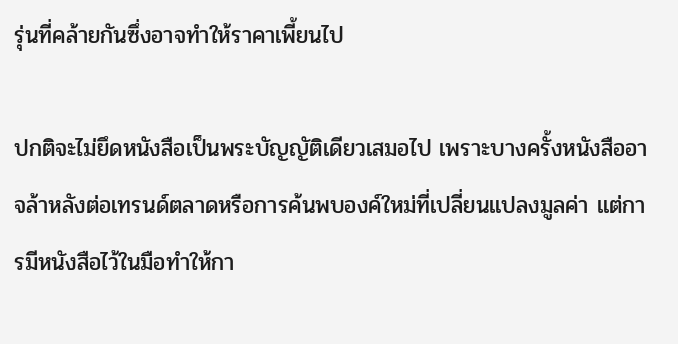รุ่นที่คล้ายกันซึ่งอาจทำให้ราคาเพี้ยนไป

ปกติจะไม่ยึดหนังสือเป็นพระบัญญัติเดียวเสมอไป เพราะบางครั้งหนังสืออาจล้าหลังต่อเทรนด์ตลาดหรือการค้นพบองค์ใหม่ที่เปลี่ยนแปลงมูลค่า แต่การมีหนังสือไว้ในมือทำให้กา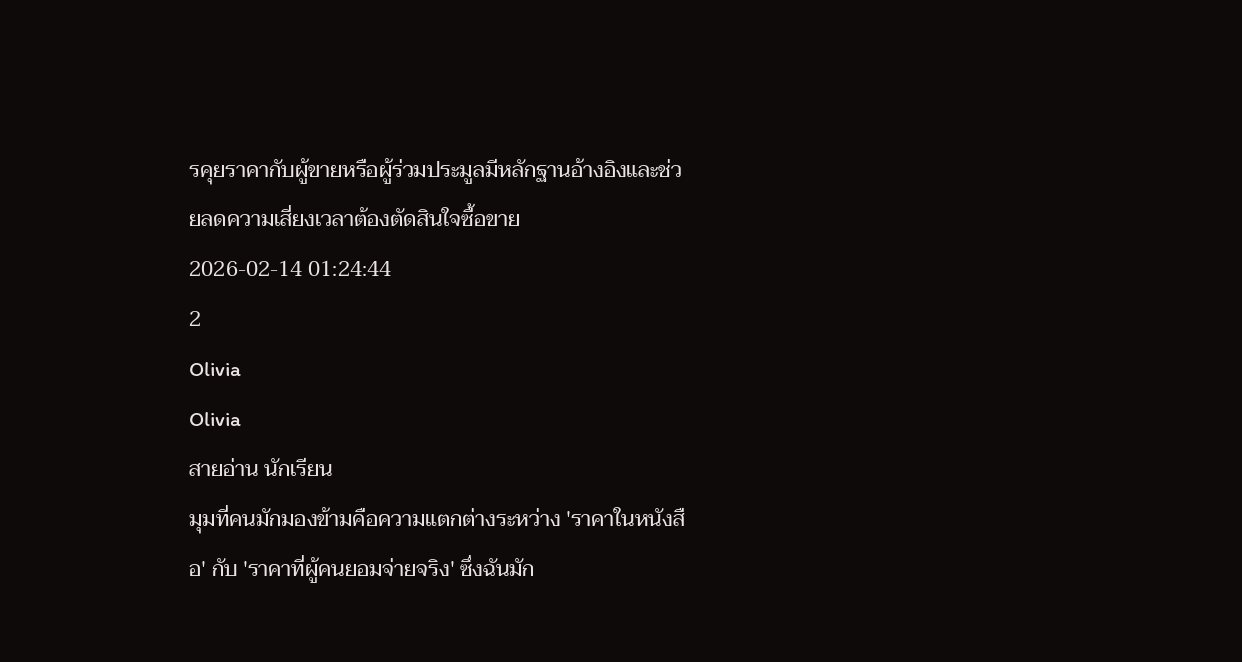รคุยราคากับผู้ขายหรือผู้ร่วมประมูลมีหลักฐานอ้างอิงและช่วยลดความเสี่ยงเวลาต้องตัดสินใจซื้อขาย
2026-02-14 01:24:44
2
Olivia
Olivia
สายอ่าน นักเรียน
มุมที่คนมักมองข้ามคือความแตกต่างระหว่าง 'ราคาในหนังสือ' กับ 'ราคาที่ผู้คนยอมจ่ายจริง' ซึ่งฉันมัก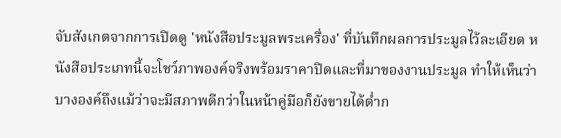จับสังเกตจากการเปิดดู 'หนังสือประมูลพระเครื่อง' ที่บันทึกผลการประมูลไว้ละเอียด หนังสือประเภทนี้จะโชว์ภาพองค์จริงพร้อมราคาปิดและที่มาของงานประมูล ทำให้เห็นว่าบางองค์ถึงแม้ว่าจะมีสภาพดีกว่าในหน้าคู่มือก็ยังขายได้ต่ำก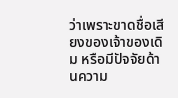ว่าเพราะขาดชื่อเสียงของเจ้าของเดิม หรือมีปัจจัยด้านความ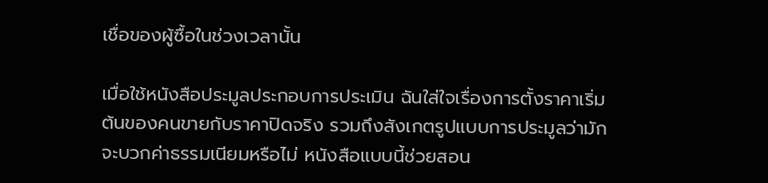เชื่อของผู้ซื้อในช่วงเวลานั้น

เมื่อใช้หนังสือประมูลประกอบการประเมิน ฉันใส่ใจเรื่องการตั้งราคาเริ่มต้นของคนขายกับราคาปิดจริง รวมถึงสังเกตรูปแบบการประมูลว่ามักจะบวกค่าธรรมเนียมหรือไม่ หนังสือแบบนี้ช่วยสอน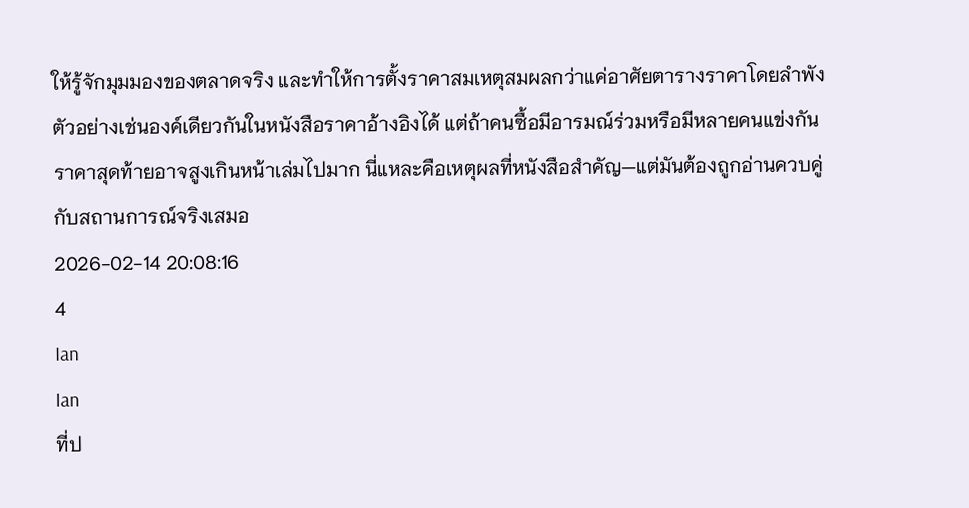ให้รู้จักมุมมองของตลาดจริง และทำให้การตั้งราคาสมเหตุสมผลกว่าแค่อาศัยตารางราคาโดยลำพัง ตัวอย่างเช่นองค์เดียวกันในหนังสือราคาอ้างอิงได้ แต่ถ้าคนซื้อมีอารมณ์ร่วมหรือมีหลายคนแข่งกัน ราคาสุดท้ายอาจสูงเกินหน้าเล่มไปมาก นี่แหละคือเหตุผลที่หนังสือสำคัญ—แต่มันต้องถูกอ่านควบคู่กับสถานการณ์จริงเสมอ
2026-02-14 20:08:16
4
Ian
Ian
ที่ป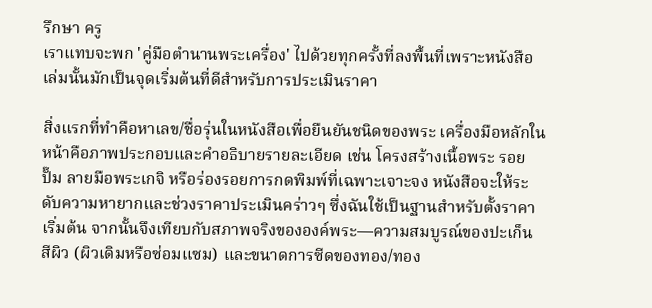รึกษา ครู
เราแทบจะพก 'คู่มือตำนานพระเครื่อง' ไปด้วยทุกครั้งที่ลงพื้นที่เพราะหนังสือเล่มนั้นมักเป็นจุดเริ่มต้นที่ดีสำหรับการประเมินราคา

สิ่งแรกที่ทำคือหาเลข/ชื่อรุ่นในหนังสือเพื่อยืนยันชนิดของพระ เครื่องมือหลักในหน้าคือภาพประกอบและคำอธิบายรายละเอียด เช่น โครงสร้างเนื้อพระ รอยปั๊ม ลายมือพระเกจิ หรือร่องรอยการกดพิมพ์ที่เฉพาะเจาะจง หนังสือจะให้ระดับความหายากและช่วงราคาประเมินคร่าวๆ ซึ่งฉันใช้เป็นฐานสำหรับตั้งราคาเริ่มต้น จากนั้นจึงเทียบกับสภาพจริงขององค์พระ—ความสมบูรณ์ของปะเก็น สีผิว (ผิวเดิมหรือซ่อมแซม) และขนาดการซีดของทอง/ทอง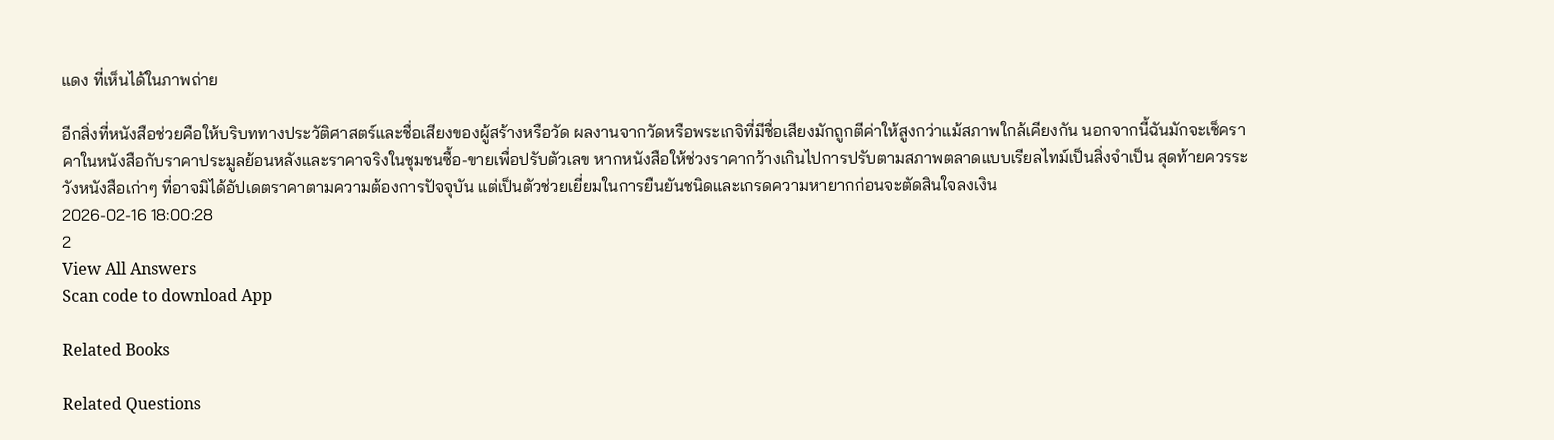แดง ที่เห็นได้ในภาพถ่าย

อีกสิ่งที่หนังสือช่วยคือให้บริบททางประวัติศาสตร์และชื่อเสียงของผู้สร้างหรือวัด ผลงานจากวัดหรือพระเกจิที่มีชื่อเสียงมักถูกตีค่าให้สูงกว่าแม้สภาพใกล้เคียงกัน นอกจากนี้ฉันมักจะเช็คราคาในหนังสือกับราคาประมูลย้อนหลังและราคาจริงในชุมชนซื้อ-ขายเพื่อปรับตัวเลข หากหนังสือให้ช่วงราคากว้างเกินไปการปรับตามสภาพตลาดแบบเรียลไทม์เป็นสิ่งจำเป็น สุดท้ายควรระวังหนังสือเก่าๆ ที่อาจมิได้อัปเดตราคาตามความต้องการปัจจุบัน แต่เป็นตัวช่วยเยี่ยมในการยืนยันชนิดและเกรดความหายากก่อนจะตัดสินใจลงเงิน
2026-02-16 18:00:28
2
View All Answers
Scan code to download App

Related Books

Related Questions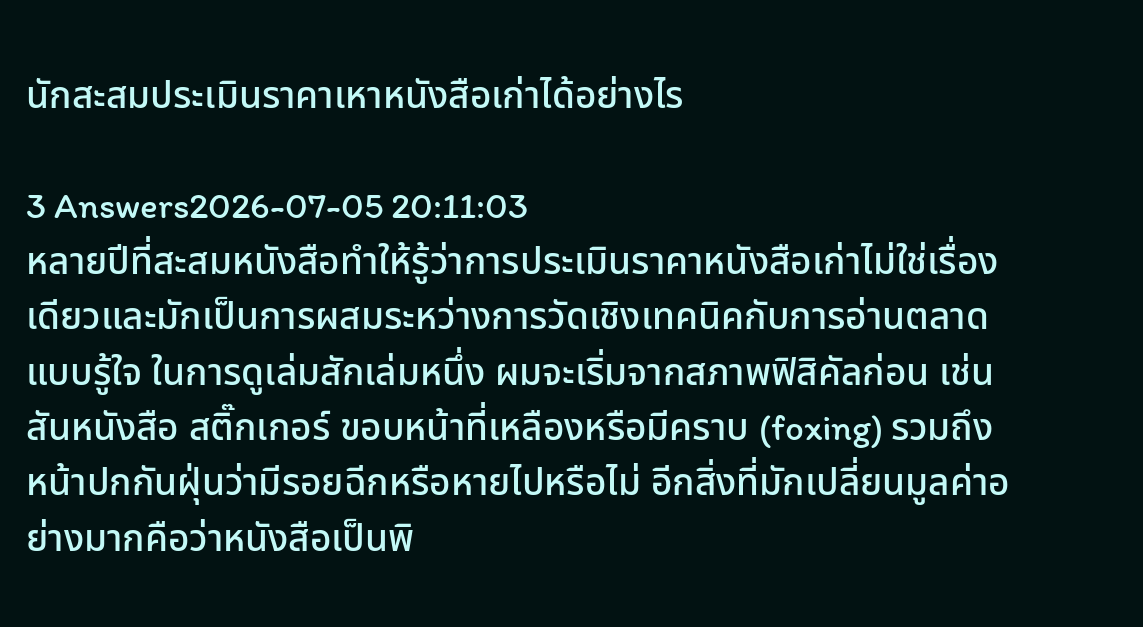นักสะสมประเมินราคาเหาหนังสือเก่าได้อย่างไร

3 Answers2026-07-05 20:11:03
หลายปีที่สะสมหนังสือทำให้รู้ว่าการประเมินราคาหนังสือเก่าไม่ใช่เรื่องเดียวและมักเป็นการผสมระหว่างการวัดเชิงเทคนิคกับการอ่านตลาดแบบรู้ใจ ในการดูเล่มสักเล่มหนึ่ง ผมจะเริ่มจากสภาพฟิสิคัลก่อน เช่น สันหนังสือ สติ๊กเกอร์ ขอบหน้าที่เหลืองหรือมีคราบ (foxing) รวมถึงหน้าปกกันฝุ่นว่ามีรอยฉีกหรือหายไปหรือไม่ อีกสิ่งที่มักเปลี่ยนมูลค่าอย่างมากคือว่าหนังสือเป็นพิ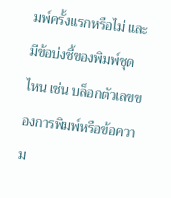มพ์ครั้งแรกหรือไม่ และมีข้อบ่งชี้ของพิมพ์ชุดไหน เช่น บล็อกตัวเลขของการพิมพ์หรือข้อความ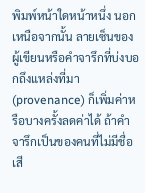พิมพ์หน้าใดหน้าหนึ่ง นอกเหนือจากนั้น ลายเซ็นของผู้เขียนหรือคำจารึกที่บ่งบอกถึงแหล่งที่มา (provenance) ก็เพิ่มค่าหรือบางครั้งลดค่าได้ ถ้าคำจารึกเป็นของคนที่ไม่มีชื่อเสี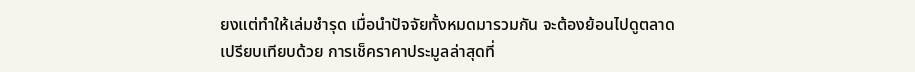ยงแต่ทำให้เล่มชำรุด เมื่อนำปัจจัยทั้งหมดมารวมกัน จะต้องย้อนไปดูตลาดเปรียบเทียบด้วย การเช็คราคาประมูลล่าสุดที่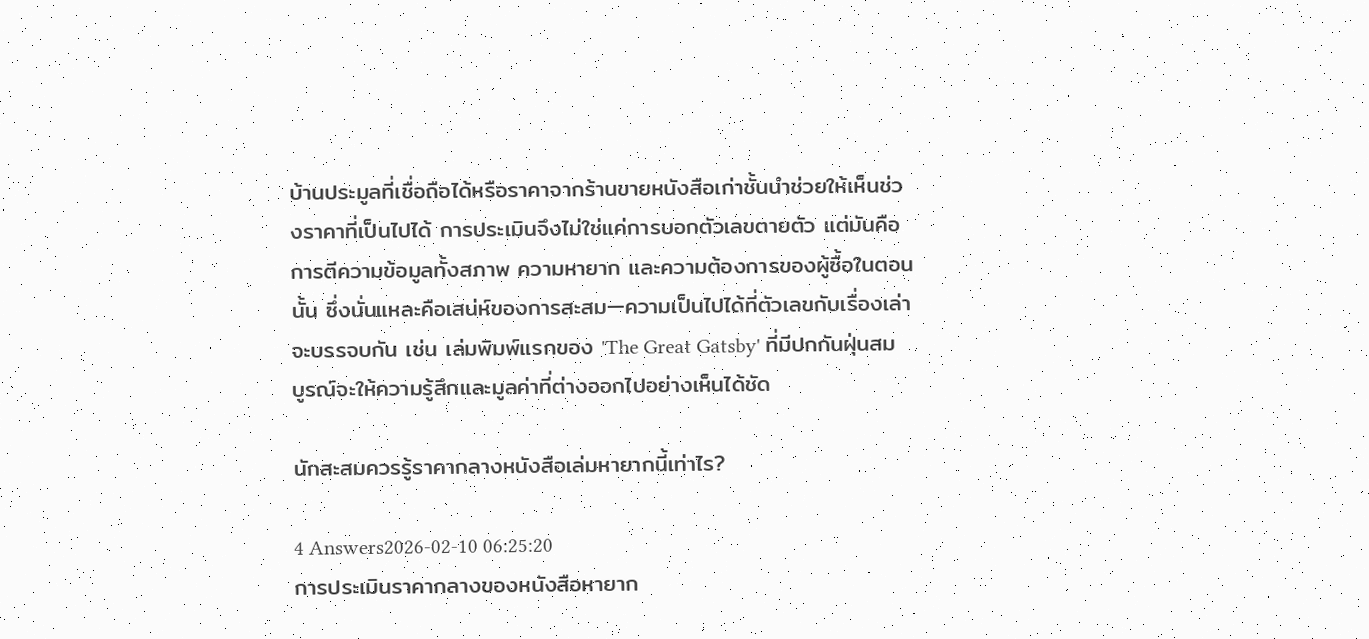บ้านประมูลที่เชื่อถือได้หรือราคาจากร้านขายหนังสือเก่าชั้นนำช่วยให้เห็นช่วงราคาที่เป็นไปได้ การประเมินจึงไม่ใช่แค่การบอกตัวเลขตายตัว แต่มันคือการตีความข้อมูลทั้งสภาพ ความหายาก และความต้องการของผู้ซื้อในตอนนั้น ซึ่งนั่นแหละคือเสน่ห์ของการสะสม—ความเป็นไปได้ที่ตัวเลขกับเรื่องเล่าจะบรรจบกัน เช่น เล่มพิมพ์แรกของ 'The Great Gatsby' ที่มีปกกันฝุ่นสมบูรณ์จะให้ความรู้สึกและมูลค่าที่ต่างออกไปอย่างเห็นได้ชัด

นักสะสมควรรู้ราคากลางหนังสือเล่มหายากนี้เท่าไร?

4 Answers2026-02-10 06:25:20
การประเมินราคากลางของหนังสือหายาก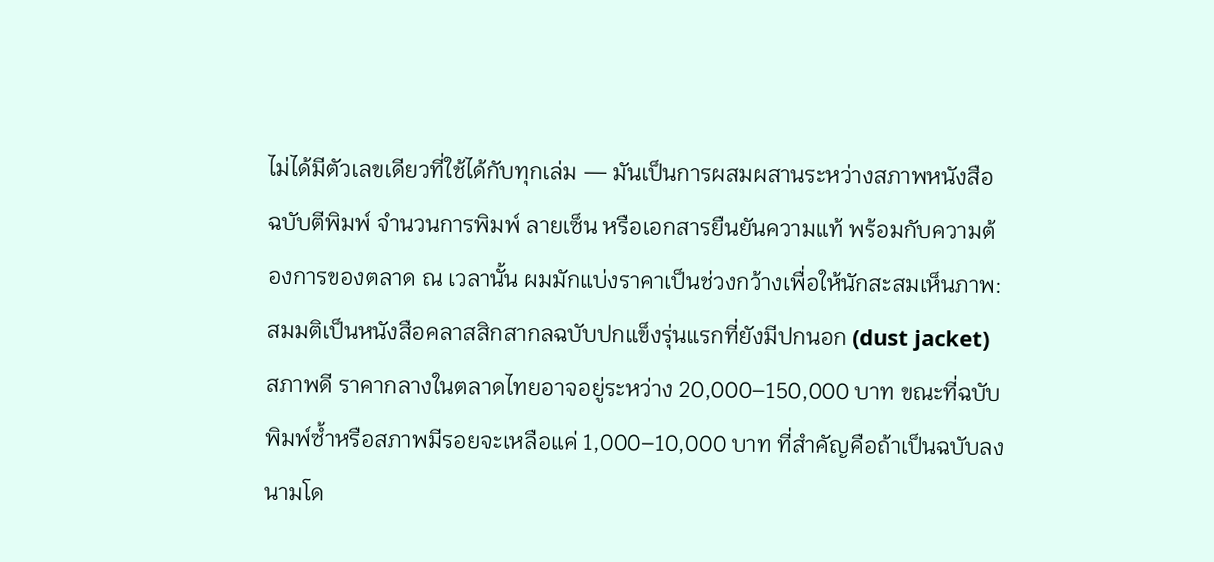ไม่ได้มีตัวเลขเดียวที่ใช้ได้กับทุกเล่ม — มันเป็นการผสมผสานระหว่างสภาพหนังสือ ฉบับตีพิมพ์ จำนวนการพิมพ์ ลายเซ็น หรือเอกสารยืนยันความแท้ พร้อมกับความต้องการของตลาด ณ เวลานั้น ผมมักแบ่งราคาเป็นช่วงกว้างเพื่อให้นักสะสมเห็นภาพ: สมมติเป็นหนังสือคลาสสิกสากลฉบับปกแข็งรุ่นแรกที่ยังมีปกนอก (dust jacket) สภาพดี ราคากลางในตลาดไทยอาจอยู่ระหว่าง 20,000–150,000 บาท ขณะที่ฉบับพิมพ์ซ้ำหรือสภาพมีรอยจะเหลือแค่ 1,000–10,000 บาท ที่สำคัญคือถ้าเป็นฉบับลงนามโด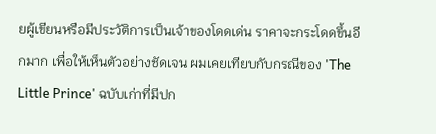ยผู้เขียนหรือมีประวัติการเป็นเจ้าของโดดเด่น ราคาจะกระโดดขึ้นอีกมาก เพื่อให้เห็นตัวอย่างชัดเจน ผมเคยเทียบกับกรณีของ 'The Little Prince' ฉบับเก่าที่มีปก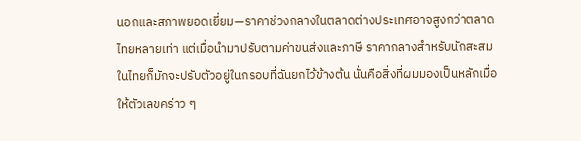นอกและสภาพยอดเยี่ยม—ราคาช่วงกลางในตลาดต่างประเทศอาจสูงกว่าตลาดไทยหลายเท่า แต่เมื่อนำมาปรับตามค่าขนส่งและภาษี ราคากลางสำหรับนักสะสมในไทยก็มักจะปรับตัวอยู่ในกรอบที่ฉันยกไว้ข้างต้น นั่นคือสิ่งที่ผมมองเป็นหลักเมื่อให้ตัวเลขคร่าว ๆ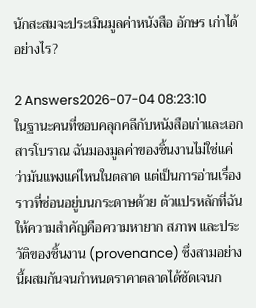นักสะสมจะประเมินมูลค่าหนังสือ อักษร เก่าได้อย่างไร?

2 Answers2026-07-04 08:23:10
ในฐานะคนที่ชอบคลุกคลีกับหนังสือเก่าและเอกสารโบราณ ฉันมองมูลค่าของชิ้นงานไม่ใช่แค่ว่ามันแพงแค่ไหนในตลาด แต่เป็นการอ่านเรื่องราวที่ซ่อนอยู่บนกระดาษด้วย ตัวแปรหลักที่ฉันให้ความสำคัญคือความหายาก สภาพ และประวัติของชิ้นงาน (provenance) ซึ่งสามอย่างนี้ผสมกันจนกำหนดราคาตลาดได้ชัดเจนก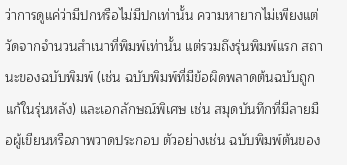ว่าการดูแค่ว่ามีปกหรือไม่มีปกเท่านั้น ความหายากไม่เพียงแต่วัดจากจำนวนสำเนาที่พิมพ์เท่านั้น แต่รวมถึงรุ่นพิมพ์แรก สถานะของฉบับพิมพ์ (เช่น ฉบับพิมพ์ที่มีข้อผิดพลาดต้นฉบับถูกแก้ในรุ่นหลัง) และเอกลักษณ์พิเศษ เช่น สมุดบันทึกที่มีลายมือผู้เขียนหรือภาพวาดประกอบ ตัวอย่างเช่น ฉบับพิมพ์ต้นของ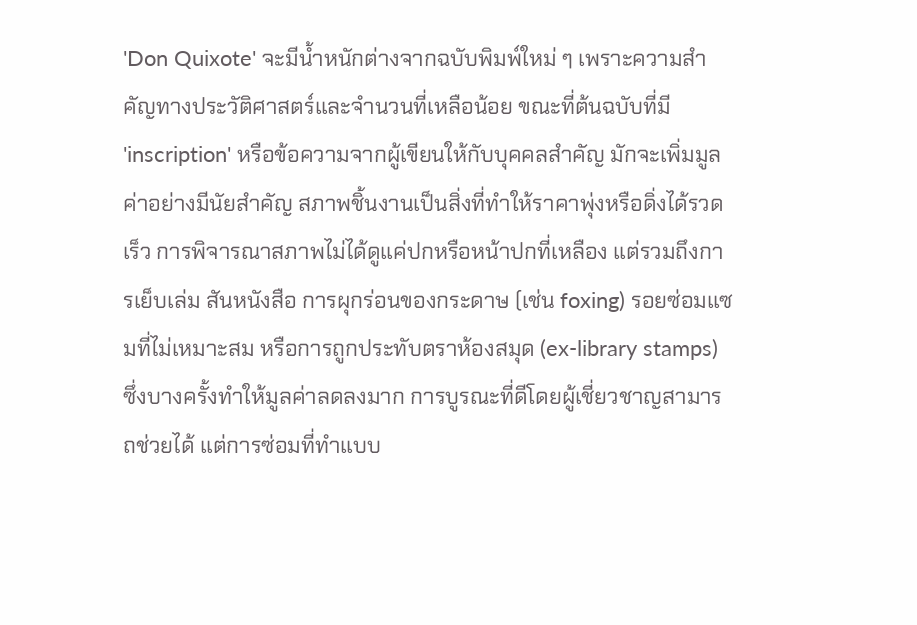'Don Quixote' จะมีน้ำหนักต่างจากฉบับพิมพ์ใหม่ ๆ เพราะความสำคัญทางประวัติศาสตร์และจำนวนที่เหลือน้อย ขณะที่ต้นฉบับที่มี 'inscription' หรือข้อความจากผู้เขียนให้กับบุคคลสำคัญ มักจะเพิ่มมูลค่าอย่างมีนัยสำคัญ สภาพชิ้นงานเป็นสิ่งที่ทำให้ราคาพุ่งหรือดิ่งได้รวดเร็ว การพิจารณาสภาพไม่ได้ดูแค่ปกหรือหน้าปกที่เหลือง แต่รวมถึงการเย็บเล่ม สันหนังสือ การผุกร่อนของกระดาษ (เช่น foxing) รอยซ่อมแซมที่ไม่เหมาะสม หรือการถูกประทับตราห้องสมุด (ex-library stamps) ซึ่งบางครั้งทำให้มูลค่าลดลงมาก การบูรณะที่ดีโดยผู้เชี่ยวชาญสามารถช่วยได้ แต่การซ่อมที่ทำแบบ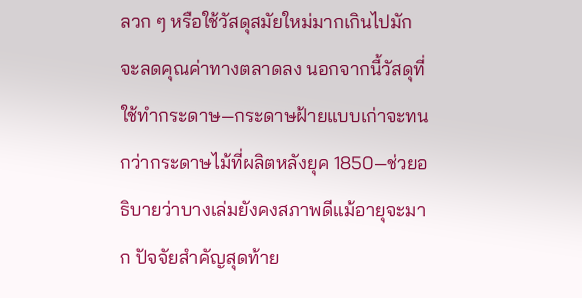ลวก ๆ หรือใช้วัสดุสมัยใหม่มากเกินไปมักจะลดคุณค่าทางตลาดลง นอกจากนี้วัสดุที่ใช้ทำกระดาษ—กระดาษฝ้ายแบบเก่าจะทนกว่ากระดาษไม้ที่ผลิตหลังยุค 1850—ช่วยอธิบายว่าบางเล่มยังคงสภาพดีแม้อายุจะมาก ปัจจัยสำคัญสุดท้าย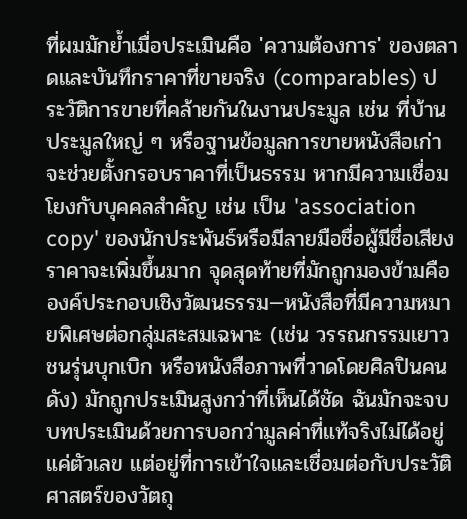ที่ผมมักย้ำเมื่อประเมินคือ 'ความต้องการ' ของตลาดและบันทึกราคาที่ขายจริง (comparables) ประวัติการขายที่คล้ายกันในงานประมูล เช่น ที่บ้านประมูลใหญ่ ๆ หรือฐานข้อมูลการขายหนังสือเก่า จะช่วยตั้งกรอบราคาที่เป็นธรรม หากมีความเชื่อมโยงกับบุคคลสำคัญ เช่น เป็น 'association copy' ของนักประพันธ์หรือมีลายมือชื่อผู้มีชื่อเสียง ราคาจะเพิ่มขึ้นมาก จุดสุดท้ายที่มักถูกมองข้ามคือองค์ประกอบเชิงวัฒนธรรม—หนังสือที่มีความหมายพิเศษต่อกลุ่มสะสมเฉพาะ (เช่น วรรณกรรมเยาวชนรุ่นบุกเบิก หรือหนังสือภาพที่วาดโดยศิลปินคนดัง) มักถูกประเมินสูงกว่าที่เห็นได้ชัด ฉันมักจะจบบทประเมินด้วยการบอกว่ามูลค่าที่แท้จริงไม่ได้อยู่แค่ตัวเลข แต่อยู่ที่การเข้าใจและเชื่อมต่อกับประวัติศาสตร์ของวัตถุ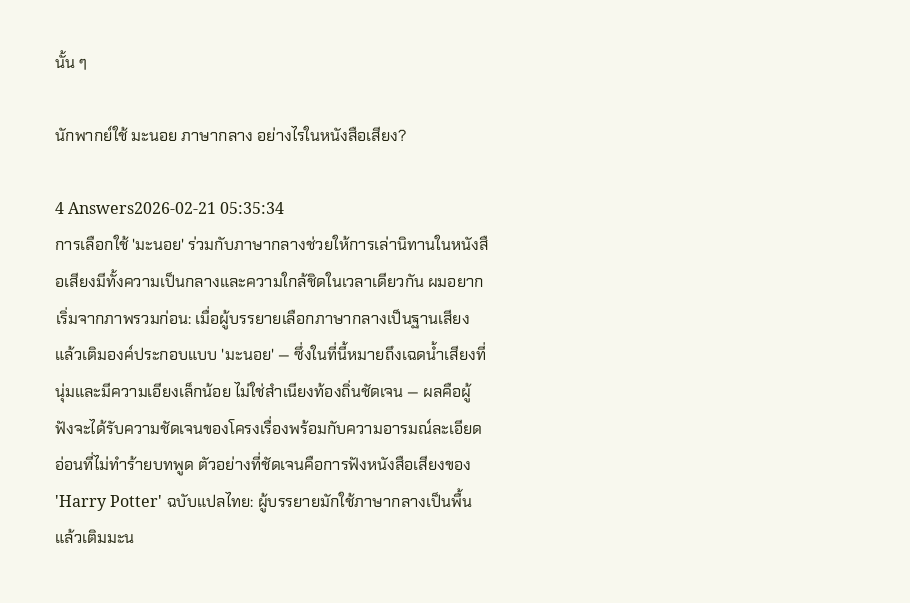นั้น ๆ

นักพากย์ใช้ มะนอย ภาษากลาง อย่างไรในหนังสือเสียง?

4 Answers2026-02-21 05:35:34
การเลือกใช้ 'มะนอย' ร่วมกับภาษากลางช่วยให้การเล่านิทานในหนังสือเสียงมีทั้งความเป็นกลางและความใกล้ชิดในเวลาเดียวกัน ผมอยากเริ่มจากภาพรวมก่อน: เมื่อผู้บรรยายเลือกภาษากลางเป็นฐานเสียง แล้วเติมองค์ประกอบแบบ 'มะนอย' — ซึ่งในที่นี้หมายถึงเฉดน้ำเสียงที่นุ่มและมีความเอียงเล็กน้อย ไม่ใช่สำเนียงท้องถิ่นชัดเจน — ผลคือผู้ฟังจะได้รับความชัดเจนของโครงเรื่องพร้อมกับความอารมณ์ละเอียดอ่อนที่ไม่ทำร้ายบทพูด ตัวอย่างที่ชัดเจนคือการฟังหนังสือเสียงของ 'Harry Potter' ฉบับแปลไทย: ผู้บรรยายมักใช้ภาษากลางเป็นพื้น แล้วเติมมะน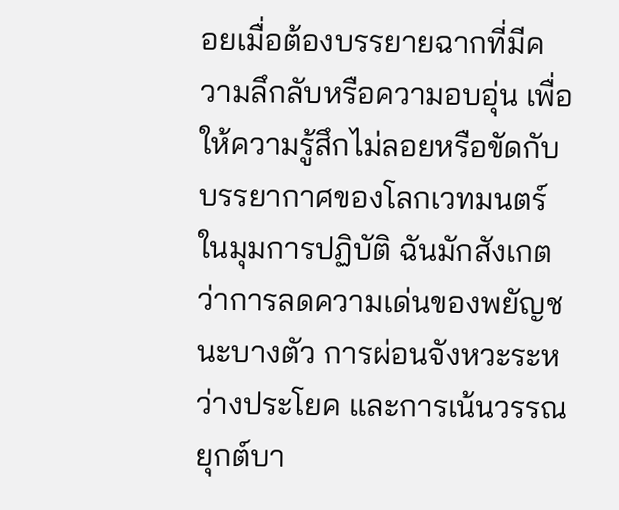อยเมื่อต้องบรรยายฉากที่มีความลึกลับหรือความอบอุ่น เพื่อให้ความรู้สึกไม่ลอยหรือขัดกับบรรยากาศของโลกเวทมนตร์ ในมุมการปฏิบัติ ฉันมักสังเกตว่าการลดความเด่นของพยัญชนะบางตัว การผ่อนจังหวะระหว่างประโยค และการเน้นวรรณยุกต์บา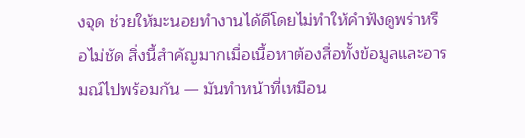งจุด ช่วยให้มะนอยทำงานได้ดีโดยไม่ทำให้คำฟังดูพร่าหรือไม่ชัด สิ่งนี้สำคัญมากเมื่อเนื้อหาต้องสื่อทั้งข้อมูลและอารมณ์ไปพร้อมกัน — มันทำหน้าที่เหมือน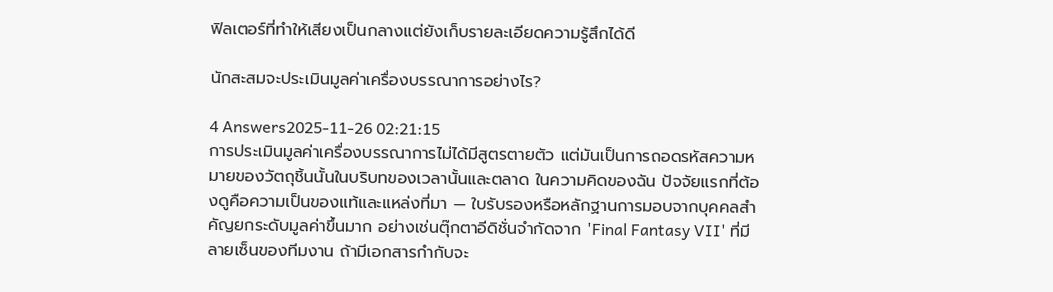ฟิลเตอร์ที่ทำให้เสียงเป็นกลางแต่ยังเก็บรายละเอียดความรู้สึกได้ดี

นักสะสมจะประเมินมูลค่าเครื่องบรรณาการอย่างไร?

4 Answers2025-11-26 02:21:15
การประเมินมูลค่าเครื่องบรรณาการไม่ได้มีสูตรตายตัว แต่มันเป็นการถอดรหัสความหมายของวัตถุชิ้นนั้นในบริบทของเวลานั้นและตลาด ในความคิดของฉัน ปัจจัยแรกที่ต้องดูคือความเป็นของแท้และแหล่งที่มา — ใบรับรองหรือหลักฐานการมอบจากบุคคลสำคัญยกระดับมูลค่าขึ้นมาก อย่างเช่นตุ๊กตาอีดิชั่นจำกัดจาก 'Final Fantasy VII' ที่มีลายเซ็นของทีมงาน ถ้ามีเอกสารกำกับจะ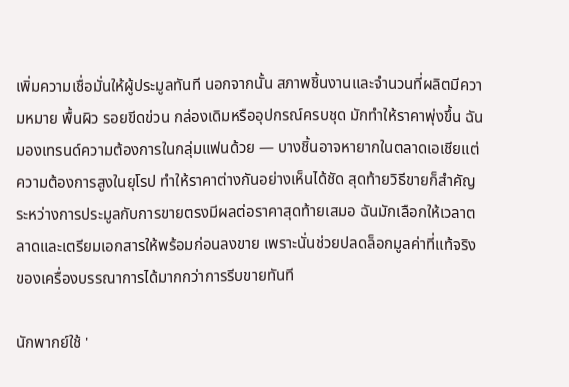เพิ่มความเชื่อมั่นให้ผู้ประมูลทันที นอกจากนั้น สภาพชิ้นงานและจำนวนที่ผลิตมีความหมาย พื้นผิว รอยขีดข่วน กล่องเดิมหรืออุปกรณ์ครบชุด มักทำให้ราคาพุ่งขึ้น ฉันมองเทรนด์ความต้องการในกลุ่มแฟนด้วย — บางชิ้นอาจหายากในตลาดเอเชียแต่ความต้องการสูงในยุโรป ทำให้ราคาต่างกันอย่างเห็นได้ชัด สุดท้ายวิธีขายก็สำคัญ ระหว่างการประมูลกับการขายตรงมีผลต่อราคาสุดท้ายเสมอ ฉันมักเลือกให้เวลาตลาดและเตรียมเอกสารให้พร้อมก่อนลงขาย เพราะนั่นช่วยปลดล็อกมูลค่าที่แท้จริงของเครื่องบรรณาการได้มากกว่าการรีบขายทันที

นักพากย์ใช้ '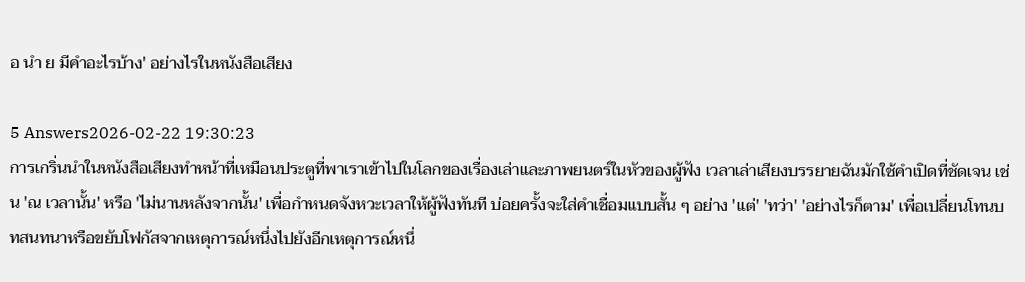อ นํา ย มีคําอะไรบ้าง' อย่างไรในหนังสือเสียง

5 Answers2026-02-22 19:30:23
การเกริ่นนำในหนังสือเสียงทำหน้าที่เหมือนประตูที่พาเราเข้าไปในโลกของเรื่องเล่าและภาพยนตร์ในหัวของผู้ฟัง เวลาเล่าเสียงบรรยายฉันมักใช้คำเปิดที่ชัดเจน เช่น 'ณ เวลานั้น' หรือ 'ไม่นานหลังจากนั้น' เพื่อกำหนดจังหวะเวลาให้ผู้ฟังทันที บ่อยครั้งจะใส่คำเชื่อมแบบสั้น ๆ อย่าง 'แต่' 'ทว่า' 'อย่างไรก็ตาม' เพื่อเปลี่ยนโทนบทสนทนาหรือขยับโฟกัสจากเหตุการณ์หนึ่งไปยังอีกเหตุการณ์หนึ่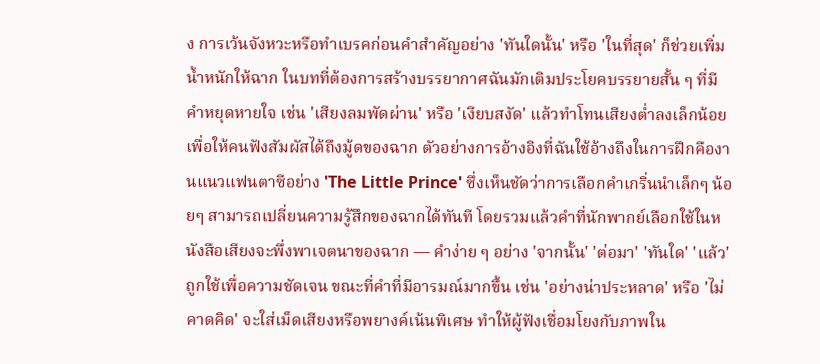ง การเว้นจังหวะหรือทำเบรคก่อนคำสำคัญอย่าง 'ทันใดนั้น' หรือ 'ในที่สุด' ก็ช่วยเพิ่มน้ำหนักให้ฉาก ในบทที่ต้องการสร้างบรรยากาศฉันมักเติมประโยคบรรยายสั้น ๆ ที่มีคำหยุดหายใจ เช่น 'เสียงลมพัดผ่าน' หรือ 'เงียบสงัด' แล้วทำโทนเสียงต่ำลงเล็กน้อย เพื่อให้คนฟังสัมผัสได้ถึงมู้ดของฉาก ตัวอย่างการอ้างอิงที่ฉันใช้อ้างถึงในการฝึกคืองานแนวแฟนตาซีอย่าง 'The Little Prince' ซึ่งเห็นชัดว่าการเลือกคำเกริ่นนำเล็กๆ น้อยๆ สามารถเปลี่ยนความรู้สึกของฉากได้ทันที โดยรวมแล้วคำที่นักพากย์เลือกใช้ในหนังสือเสียงจะพึ่งพาเจตนาของฉาก — คำง่าย ๆ อย่าง 'จากนั้น' 'ต่อมา' 'ทันใด' 'แล้ว' ถูกใช้เพื่อความชัดเจน ขณะที่คำที่มีอารมณ์มากขึ้น เช่น 'อย่างน่าประหลาด' หรือ 'ไม่คาดคิด' จะใส่เม็ดเสียงหรือพยางค์เน้นพิเศษ ทำให้ผู้ฟังเชื่อมโยงกับภาพใน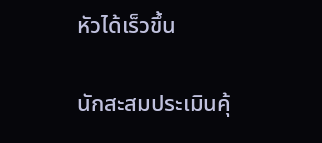หัวได้เร็วขึ้น

นักสะสมประเมินคุ้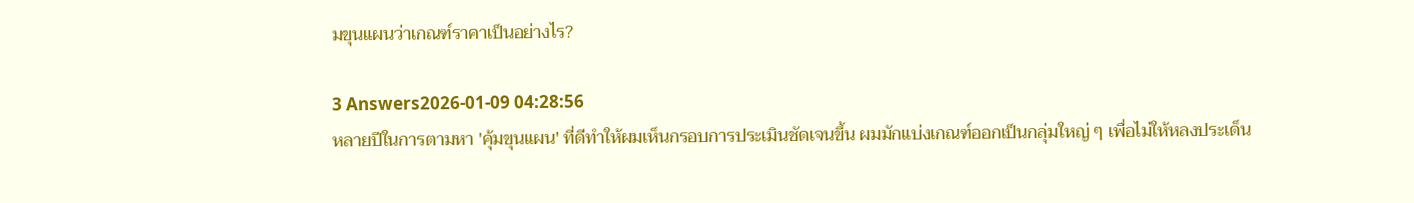มขุนแผนว่าเกณฑ์ราคาเป็นอย่างไร?

3 Answers2026-01-09 04:28:56
หลายปีในการตามหา 'คุ้มขุนแผน' ที่ดีทำให้ผมเห็นกรอบการประเมินชัดเจนขึ้น ผมมักแบ่งเกณฑ์ออกเป็นกลุ่มใหญ่ ๆ เพื่อไม่ให้หลงประเด็น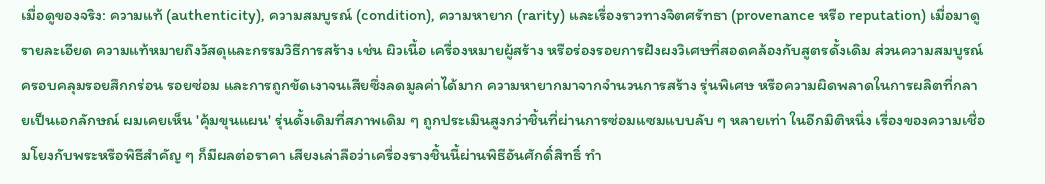เมื่อดูของจริง: ความแท้ (authenticity), ความสมบูรณ์ (condition), ความหายาก (rarity) และเรื่องราวทางจิตศรัทธา (provenance หรือ reputation) เมื่อมาดูรายละเอียด ความแท้หมายถึงวัสดุและกรรมวิธีการสร้าง เช่น ผิวเนื้อ เครื่องหมายผู้สร้าง หรือร่องรอยการฝังผงวิเศษที่สอดคล้องกับสูตรดั้งเดิม ส่วนความสมบูรณ์ครอบคลุมรอยสึกกร่อน รอยซ่อม และการถูกขัดเงาจนเสียซึ่งลดมูลค่าได้มาก ความหายากมาจากจำนวนการสร้าง รุ่นพิเศษ หรือความผิดพลาดในการผลิตที่กลายเป็นเอกลักษณ์ ผมเคยเห็น 'คุ้มขุนแผน' รุ่นดั้งเดิมที่สภาพเดิม ๆ ถูกประเมินสูงกว่าชิ้นที่ผ่านการซ่อมแซมแบบลับ ๆ หลายเท่า ในอีกมิติหนึ่ง เรื่องของความเชื่อมโยงกับพระหรือพิธีสำคัญ ๆ ก็มีผลต่อราคา เสียงเล่าลือว่าเครื่องรางชิ้นนี้ผ่านพิธีอันศักดิ์สิทธิ์ ทำ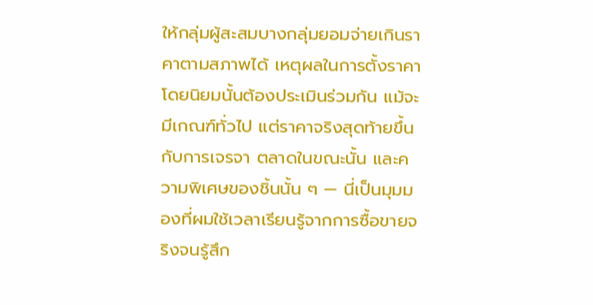ให้กลุ่มผู้สะสมบางกลุ่มยอมจ่ายเกินราคาตามสภาพได้ เหตุผลในการตั้งราคาโดยนิยมนั้นต้องประเมินร่วมกัน แม้จะมีเกณฑ์ทั่วไป แต่ราคาจริงสุดท้ายขึ้นกับการเจรจา ตลาดในขณะนั้น และความพิเศษของชิ้นนั้น ๆ — นี่เป็นมุมมองที่ผมใช้เวลาเรียนรู้จากการซื้อขายจริงจนรู้สึก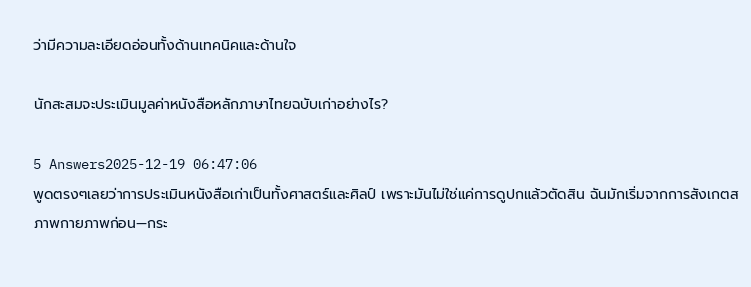ว่ามีความละเอียดอ่อนทั้งด้านเทคนิคและด้านใจ

นักสะสมจะประเมินมูลค่าหนังสือหลักภาษาไทยฉบับเก่าอย่างไร?

5 Answers2025-12-19 06:47:06
พูดตรงๆเลยว่าการประเมินหนังสือเก่าเป็นทั้งศาสตร์และศิลป์ เพราะมันไม่ใช่แค่การดูปกแล้วตัดสิน ฉันมักเริ่มจากการสังเกตสภาพกายภาพก่อน—กระ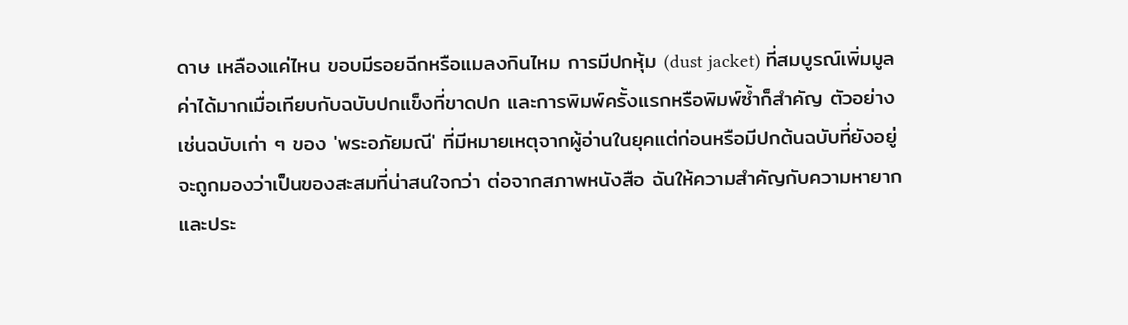ดาษ เหลืองแค่ไหน ขอบมีรอยฉีกหรือแมลงกินไหม การมีปกหุ้ม (dust jacket) ที่สมบูรณ์เพิ่มมูลค่าได้มากเมื่อเทียบกับฉบับปกแข็งที่ขาดปก และการพิมพ์ครั้งแรกหรือพิมพ์ซ้ำก็สำคัญ ตัวอย่างเช่นฉบับเก่า ๆ ของ 'พระอภัยมณี' ที่มีหมายเหตุจากผู้อ่านในยุคแต่ก่อนหรือมีปกต้นฉบับที่ยังอยู่ จะถูกมองว่าเป็นของสะสมที่น่าสนใจกว่า ต่อจากสภาพหนังสือ ฉันให้ความสำคัญกับความหายากและประ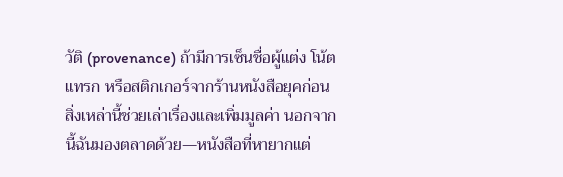วัติ (provenance) ถ้ามีการเซ็นชื่อผู้แต่ง โน้ตแทรก หรือสติกเกอร์จากร้านหนังสือยุคก่อน สิ่งเหล่านี้ช่วยเล่าเรื่องและเพิ่มมูลค่า นอกจากนี้ฉันมองตลาดด้วย—หนังสือที่หายากแต่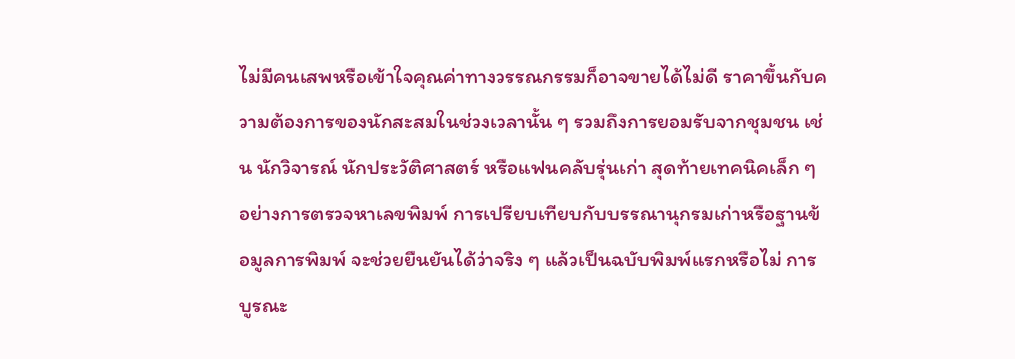ไม่มีคนเสพหรือเข้าใจคุณค่าทางวรรณกรรมก็อาจขายได้ไม่ดี ราคาขึ้นกับความต้องการของนักสะสมในช่วงเวลานั้น ๆ รวมถึงการยอมรับจากชุมชน เช่น นักวิจารณ์ นักประวัติศาสตร์ หรือแฟนคลับรุ่นเก่า สุดท้ายเทคนิคเล็ก ๆ อย่างการตรวจหาเลขพิมพ์ การเปรียบเทียบกับบรรณานุกรมเก่าหรือฐานข้อมูลการพิมพ์ จะช่วยยืนยันได้ว่าจริง ๆ แล้วเป็นฉบับพิมพ์แรกหรือไม่ การบูรณะ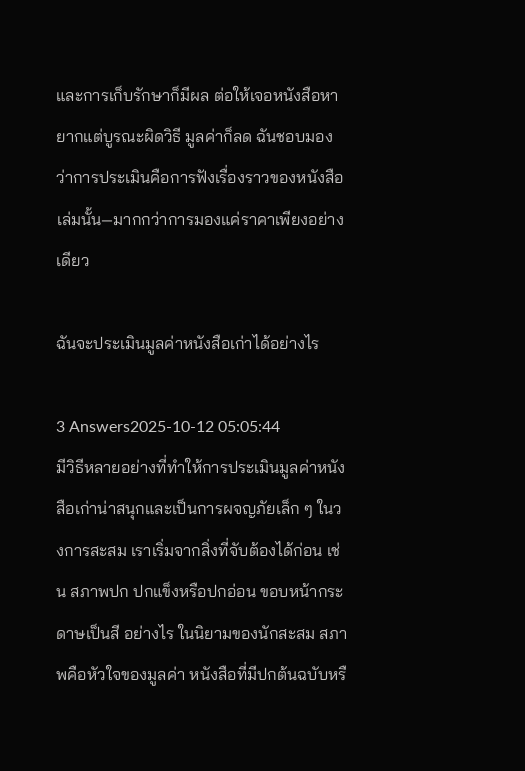และการเก็บรักษาก็มีผล ต่อให้เจอหนังสือหายากแต่บูรณะผิดวิธี มูลค่าก็ลด ฉันชอบมองว่าการประเมินคือการฟังเรื่องราวของหนังสือเล่มนั้น—มากกว่าการมองแค่ราคาเพียงอย่างเดียว

ฉันจะประเมินมูลค่าหนังสือเก่าได้อย่างไร

3 Answers2025-10-12 05:05:44
มีวิธีหลายอย่างที่ทำให้การประเมินมูลค่าหนังสือเก่าน่าสนุกและเป็นการผจญภัยเล็ก ๆ ในวงการสะสม เราเริ่มจากสิ่งที่จับต้องได้ก่อน เช่น สภาพปก ปกแข็งหรือปกอ่อน ขอบหน้ากระดาษเป็นสี อย่างไร ในนิยามของนักสะสม สภาพคือหัวใจของมูลค่า หนังสือที่มีปกต้นฉบับหรื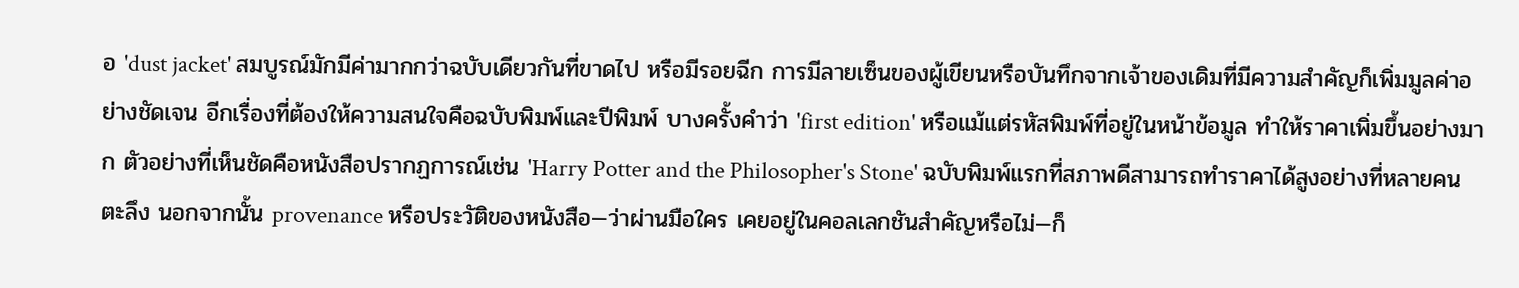อ 'dust jacket' สมบูรณ์มักมีค่ามากกว่าฉบับเดียวกันที่ขาดไป หรือมีรอยฉีก การมีลายเซ็นของผู้เขียนหรือบันทึกจากเจ้าของเดิมที่มีความสำคัญก็เพิ่มมูลค่าอย่างชัดเจน อีกเรื่องที่ต้องให้ความสนใจคือฉบับพิมพ์และปีพิมพ์ บางครั้งคำว่า 'first edition' หรือแม้แต่รหัสพิมพ์ที่อยู่ในหน้าข้อมูล ทำให้ราคาเพิ่มขึ้นอย่างมาก ตัวอย่างที่เห็นชัดคือหนังสือปรากฏการณ์เช่น 'Harry Potter and the Philosopher's Stone' ฉบับพิมพ์แรกที่สภาพดีสามารถทำราคาได้สูงอย่างที่หลายคนตะลึง นอกจากนั้น provenance หรือประวัติของหนังสือ—ว่าผ่านมือใคร เคยอยู่ในคอลเลกชันสำคัญหรือไม่—ก็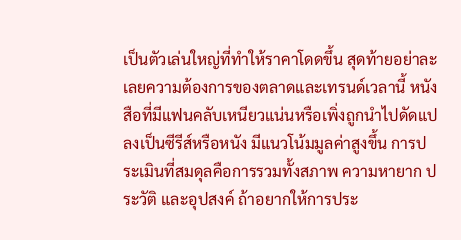เป็นตัวเล่นใหญ่ที่ทำให้ราคาโดดขึ้น สุดท้ายอย่าละเลยความต้องการของตลาดและเทรนด์เวลานี้ หนังสือที่มีแฟนคลับเหนียวแน่นหรือเพิ่งถูกนำไปดัดแปลงเป็นซีรีส์หรือหนัง มีแนวโน้มมูลค่าสูงขึ้น การประเมินที่สมดุลคือการรวมทั้งสภาพ ความหายาก ประวัติ และอุปสงค์ ถ้าอยากให้การประ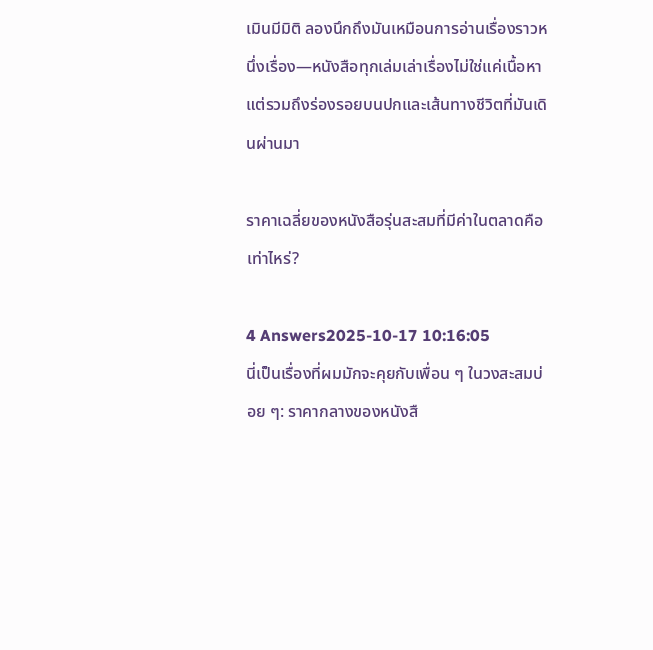เมินมีมิติ ลองนึกถึงมันเหมือนการอ่านเรื่องราวหนึ่งเรื่อง—หนังสือทุกเล่มเล่าเรื่องไม่ใช่แค่เนื้อหา แต่รวมถึงร่องรอยบนปกและเส้นทางชีวิตที่มันเดินผ่านมา

ราคาเฉลี่ยของหนังสือรุ่นสะสมที่มีค่าในตลาดคือเท่าไหร่?

4 Answers2025-10-17 10:16:05
นี่เป็นเรื่องที่ผมมักจะคุยกับเพื่อน ๆ ในวงสะสมบ่อย ๆ: ราคากลางของหนังสื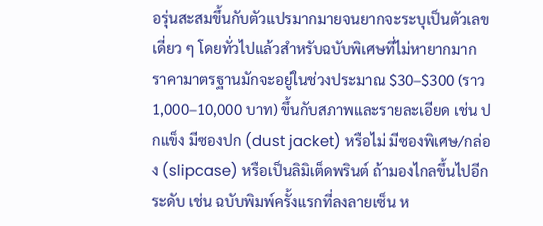อรุ่นสะสมขึ้นกับตัวแปรมากมายจนยากจะระบุเป็นตัวเลขเดี่ยว ๆ โดยทั่วไปแล้วสำหรับฉบับพิเศษที่ไม่หายากมาก ราคามาตรฐานมักจะอยู่ในช่วงประมาณ $30–$300 (ราว 1,000–10,000 บาท) ขึ้นกับสภาพและรายละเอียด เช่น ปกแข็ง มีซองปก (dust jacket) หรือไม่ มีซองพิเศษ/กล่อง (slipcase) หรือเป็นลิมิเต็ดพรินต์ ถ้ามองไกลขึ้นไปอีกระดับ เช่น ฉบับพิมพ์ครั้งแรกที่ลงลายเซ็น ห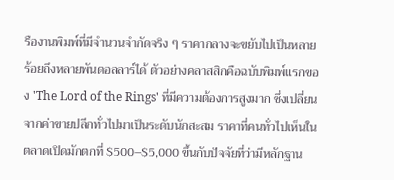รืองานพิมพ์ที่มีจำนวนจำกัดจริง ๆ ราคากลางจะขยับไปเป็นหลายร้อยถึงหลายพันดอลลาร์ได้ ตัวอย่างคลาสสิกคือฉบับพิมพ์แรกของ 'The Lord of the Rings' ที่มีความต้องการสูงมาก ซึ่งเปลี่ยนจากค่าขายปลีกทั่วไปมาเป็นระดับนักสะสม ราคาที่คนทั่วไปเห็นในตลาดเปิดมักตกที่ $500–$5,000 ขึ้นกับปัจจัยที่ว่ามีหลักฐาน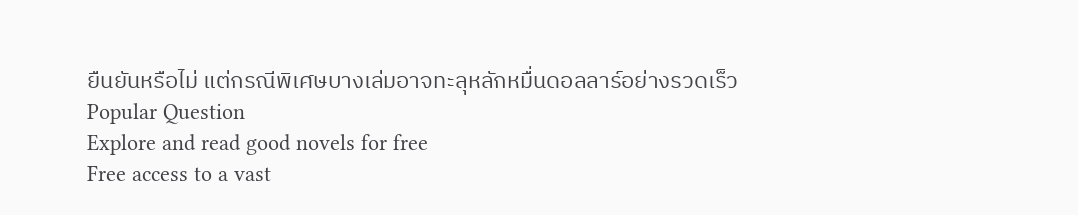ยืนยันหรือไม่ แต่กรณีพิเศษบางเล่มอาจทะลุหลักหมื่นดอลลาร์อย่างรวดเร็ว
Popular Question
Explore and read good novels for free
Free access to a vast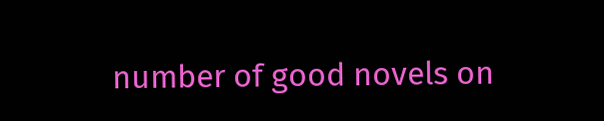number of good novels on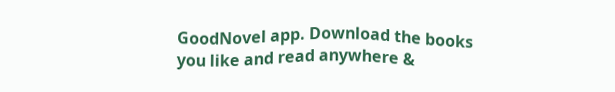GoodNovel app. Download the books you like and read anywhere &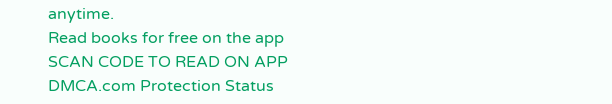anytime.
Read books for free on the app
SCAN CODE TO READ ON APP
DMCA.com Protection Status